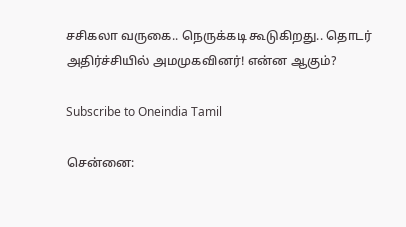சசிகலா வருகை.. நெருக்கடி கூடுகிறது.. தொடர் அதிர்ச்சியில் அமமுகவினர்! என்ன ஆகும்?

Subscribe to Oneindia Tamil

சென்னை: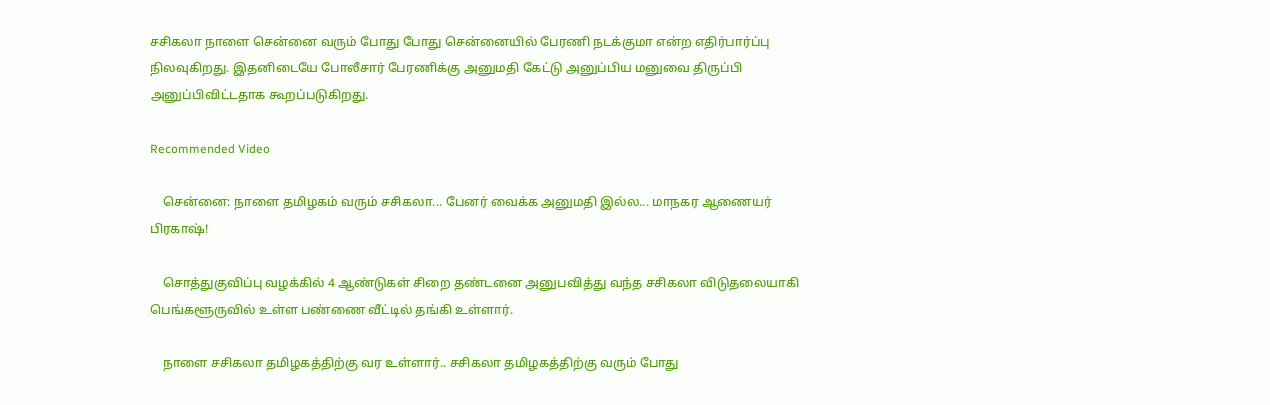சசிகலா நாளை சென்னை வரும் போது போது சென்னையில் பேரணி நடக்குமா என்ற எதிர்பார்ப்பு நிலவுகிறது. இதனிடையே போலீசார் பேரணிக்கு அனுமதி கேட்டு அனுப்பிய மனுவை திருப்பி அனுப்பிவிட்டதாக கூறப்படுகிறது.

Recommended Video

    சென்னை: நாளை தமிழகம் வரும் சசிகலா... பேனர் வைக்க அனுமதி இல்ல... மாநகர ஆணையர் பிரகாஷ்!

    சொத்துகுவிப்பு வழக்கில் 4 ஆண்டுகள் சிறை தண்டனை அனுபவித்து வந்த சசிகலா விடுதலையாகி பெங்களூருவில் உள்ள பண்ணை வீட்டில் தங்கி உள்ளார்.

    நாளை சசிகலா தமிழகத்திற்கு வர உள்ளார்.. சசிகலா தமிழகத்திற்கு வரும் போது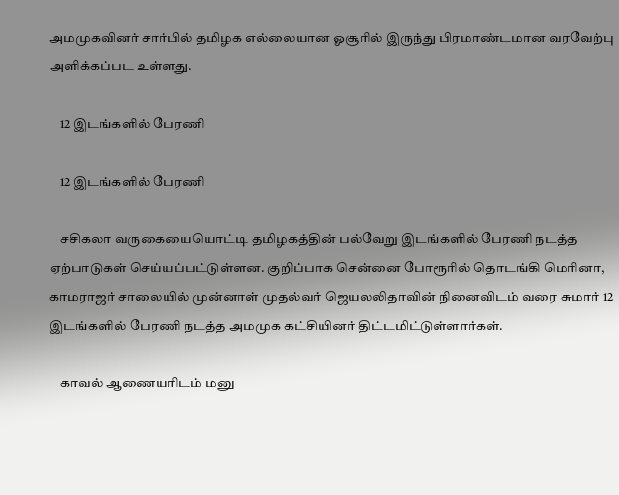அமமுகவினர் சார்பில் தமிழக எல்லையான ஓசூரில் இருந்து பிரமாண்டமான வரவேற்பு அளிக்கப்பட உள்ளது.

    12 இடங்களில் பேரணி

    12 இடங்களில் பேரணி

    சசிகலா வருகையையொட்டி தமிழகத்தின் பல்வேறு இடங்களில் பேரணி நடத்த ஏற்பாடுகள் செய்யப்பட்டுள்ளன. குறிப்பாக சென்னை போரூரில் தொடங்கி மெரினா, காமராஜர் சாலையில் முன்னாள் முதல்வர் ஜெயலலிதாவின் நினைவிடம் வரை சுமார் 12 இடங்களில் பேரணி நடத்த அமமுக கட்சியினர் திட்டமிட்டுள்ளார்கள்.

    காவல் ஆணையரிடம் மனு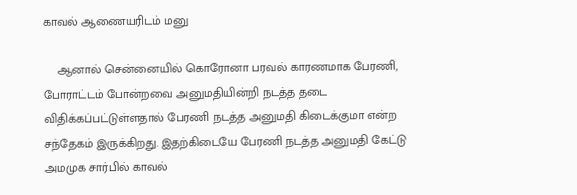காவல் ஆணையரிடம் மனு

    ஆனால் சென்னையில் கொரோனா பரவல் காரணமாக பேரணி, போராட்டம் போன்றவை அனுமதியின்றி நடத்த தடை விதிக்கப்பட்டுள்ளதால் பேரணி நடத்த அனுமதி கிடைக்குமா என்ற சந்தேகம் இருக்கிறது. இதற்கிடையே பேரணி நடத்த அனுமதி கேட்டு அமமுக சார்பில் காவல்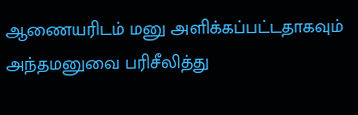ஆணையரிடம் மனு அளிக்கப்பட்டதாகவும் அந்தமனுவை பரிசீலித்து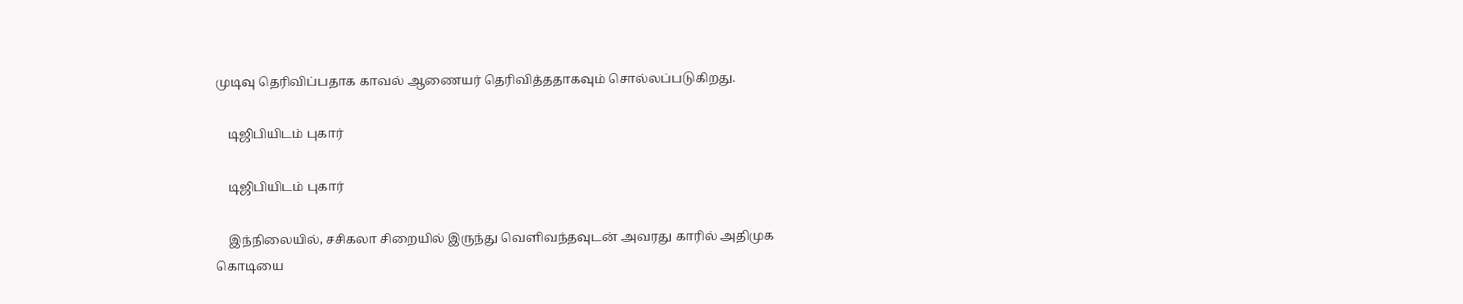முடிவு தெரிவிப்பதாக காவல் ஆணையர் தெரிவித்ததாகவும் சொல்லப்படுகிறது.

    டிஜிபியிடம் புகார்

    டிஜிபியிடம் புகார்

    இந்நிலையில், சசிகலா சிறையில் இருந்து வெளிவந்தவுடன் அவரது காரில் அதிமுக கொடியை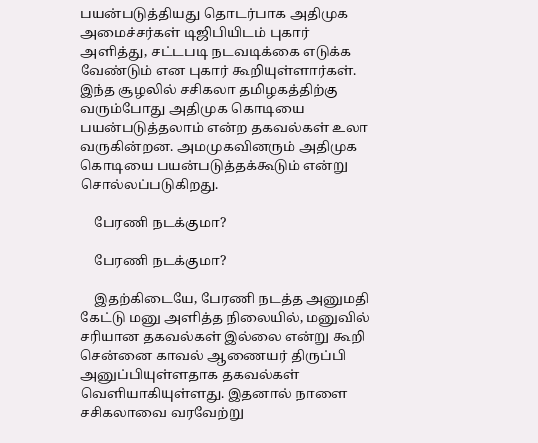பயன்படுத்தியது தொடர்பாக அதிமுக அமைச்சர்கள் டிஜிபியிடம் புகார் அளித்து, சட்டபடி நடவடிக்கை எடுக்க வேண்டும் என புகார் கூறியுள்ளார்கள். இந்த சூழலில் சசிகலா தமிழகத்திற்கு வரும்போது அதிமுக கொடியை பயன்படுத்தலாம் என்ற தகவல்கள் உலா வருகின்றன. அமமுகவினரும் அதிமுக கொடியை பயன்படுத்தக்கூடும் என்று சொல்லப்படுகிறது.

    பேரணி நடக்குமா?

    பேரணி நடக்குமா?

    இதற்கிடையே, பேரணி நடத்த அனுமதி கேட்டு மனு அளித்த நிலையில், மனுவில் சரியான தகவல்கள் இல்லை என்று கூறி சென்னை காவல் ஆணையர் திருப்பி அனுப்பியுள்ளதாக தகவல்கள் வெளியாகியுள்ளது. இதனால் நாளை சசிகலாவை வரவேற்று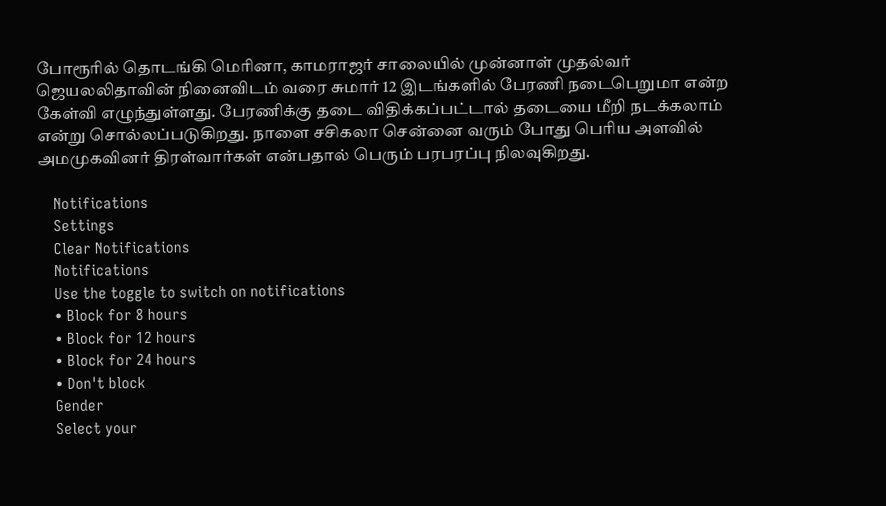போரூரில் தொடங்கி மெரினா, காமராஜர் சாலையில் முன்னாள் முதல்வர் ஜெயலலிதாவின் நினைவிடம் வரை சுமார் 12 இடங்களில் பேரணி நடைபெறுமா என்ற கேள்வி எழுந்துள்ளது. பேரணிக்கு தடை விதிக்கப்பட்டால் தடையை மீறி நடக்கலாம் என்று சொல்லப்படுகிறது. நாளை சசிகலா சென்னை வரும் போது பெரிய அளவில் அமமுகவினர் திரள்வார்கள் என்பதால் பெரும் பரபரப்பு நிலவுகிறது.

    Notifications
    Settings
    Clear Notifications
    Notifications
    Use the toggle to switch on notifications
    • Block for 8 hours
    • Block for 12 hours
    • Block for 24 hours
    • Don't block
    Gender
    Select your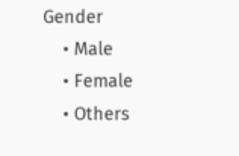Gender
    • Male
    • Female
    • Others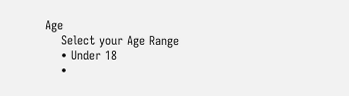Age
    Select your Age Range
    • Under 18
    •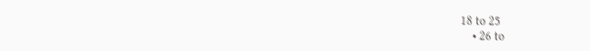18 to 25
    • 26 to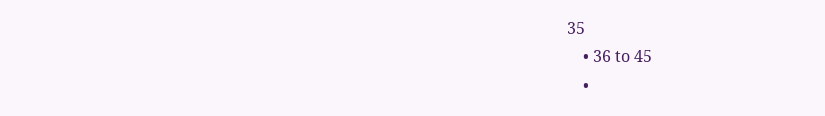35
    • 36 to 45
    •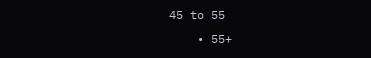45 to 55
    • 55+